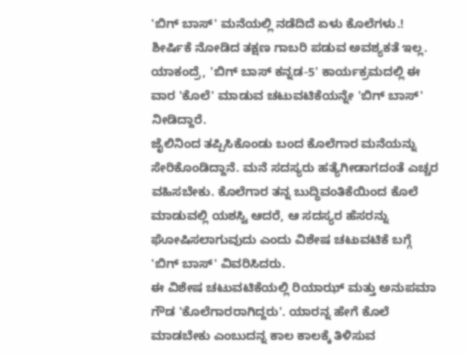'ಬಿಗ್ ಬಾಸ್' ಮನೆಯಲ್ಲಿ ನಡೆದಿದೆ ಏಳು ಕೊಲೆಗಳು.!
ಶೀರ್ಷಿಕೆ ನೋಡಿದ ತಕ್ಷಣ ಗಾಬರಿ ಪಡುವ ಅವಶ್ಯಕತೆ ಇಲ್ಲ. ಯಾಕಂದ್ರೆ, 'ಬಿಗ್ ಬಾಸ್ ಕನ್ನಡ-5' ಕಾರ್ಯಕ್ರಮದಲ್ಲಿ ಈ ವಾರ 'ಕೊಲೆ' ಮಾಡುವ ಚಟುವಟಿಕೆಯನ್ನೇ 'ಬಿಗ್ ಬಾಸ್' ನೀಡಿದ್ದಾರೆ.
ಜೈಲಿನಿಂದ ತಪ್ಪಿಸಿಕೊಂಡು ಬಂದ ಕೊಲೆಗಾರ ಮನೆಯನ್ನು ಸೇರಿಕೊಂಡಿದ್ದಾನೆ. ಮನೆ ಸದಸ್ಯರು ಹತ್ಯೆಗೀಡಾಗದಂತೆ ಎಚ್ಚರ ವಹಿಸಬೇಕು. ಕೊಲೆಗಾರ ತನ್ನ ಬುದ್ಧಿವಂತಿಕೆಯಿಂದ ಕೊಲೆ ಮಾಡುವಲ್ಲಿ ಯಶಸ್ವಿ ಆದರೆ, ಆ ಸದಸ್ಯರ ಹೆಸರನ್ನು ಘೋಷಿಸಲಾಗುವುದು ಎಂದು ವಿಶೇಷ ಚಟುವಟಿಕೆ ಬಗ್ಗೆ 'ಬಿಗ್ ಬಾಸ್' ವಿವರಿಸಿದರು.
ಈ ವಿಶೇಷ ಚಟುವಟಿಕೆಯಲ್ಲಿ ರಿಯಾಝ್ ಮತ್ತು ಅನುಪಮಾ ಗೌಡ 'ಕೊಲೆಗಾರರಾಗಿದ್ದರು'. ಯಾರನ್ನ ಹೇಗೆ ಕೊಲೆ ಮಾಡಬೇಕು ಎಂಬುದನ್ನ ಕಾಲ ಕಾಲಕ್ಕೆ ತಿಳಿಸುವ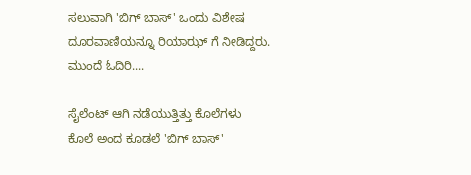ಸಲುವಾಗಿ 'ಬಿಗ್ ಬಾಸ್' ಒಂದು ವಿಶೇಷ ದೂರವಾಣಿಯನ್ನೂ ರಿಯಾಝ್ ಗೆ ನೀಡಿದ್ದರು. ಮುಂದೆ ಓದಿರಿ....

ಸೈಲೆಂಟ್ ಆಗಿ ನಡೆಯುತ್ತಿತ್ತು ಕೊಲೆಗಳು
ಕೊಲೆ ಅಂದ ಕೂಡಲೆ 'ಬಿಗ್ ಬಾಸ್'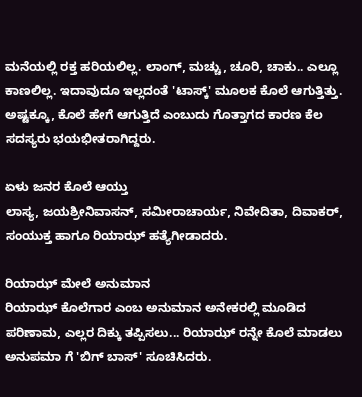ಮನೆಯಲ್ಲಿ ರಕ್ತ ಹರಿಯಲಿಲ್ಲ. ಲಾಂಗ್, ಮಚ್ಚು, ಚೂರಿ, ಚಾಕು.. ಎಲ್ಲೂ ಕಾಣಲಿಲ್ಲ. ಇದಾವುದೂ ಇಲ್ಲದಂತೆ 'ಟಾಸ್ಕ್' ಮೂಲಕ ಕೊಲೆ ಆಗುತ್ತಿತ್ತು. ಅಷ್ಟಕ್ಕೂ, ಕೊಲೆ ಹೇಗೆ ಆಗುತ್ತಿದೆ ಎಂಬುದು ಗೊತ್ತಾಗದ ಕಾರಣ ಕೆಲ ಸದಸ್ಯರು ಭಯಭೀತರಾಗಿದ್ದರು.

ಏಳು ಜನರ ಕೊಲೆ ಆಯ್ತು
ಲಾಸ್ಯ, ಜಯಶ್ರೀನಿವಾಸನ್, ಸಮೀರಾಚಾರ್ಯ, ನಿವೇದಿತಾ, ದಿವಾಕರ್, ಸಂಯುಕ್ತ ಹಾಗೂ ರಿಯಾಝ್ ಹತ್ಯೆಗೀಡಾದರು.

ರಿಯಾಝ್ ಮೇಲೆ ಅನುಮಾನ
ರಿಯಾಝ್ ಕೊಲೆಗಾರ ಎಂಬ ಅನುಮಾನ ಅನೇಕರಲ್ಲಿ ಮೂಡಿದ ಪರಿಣಾಮ, ಎಲ್ಲರ ದಿಕ್ಕು ತಪ್ಪಿಸಲು... ರಿಯಾಝ್ ರನ್ನೇ ಕೊಲೆ ಮಾಡಲು ಅನುಪಮಾ ಗೆ 'ಬಿಗ್ ಬಾಸ್' ಸೂಚಿಸಿದರು.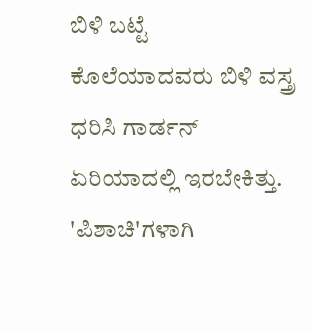ಬಿಳಿ ಬಟ್ಟೆ
ಕೊಲೆಯಾದವರು ಬಿಳಿ ವಸ್ತ್ರ ಧರಿಸಿ ಗಾರ್ಡನ್ ಏರಿಯಾದಲ್ಲಿ ಇರಬೇಕಿತ್ತು. 'ಪಿಶಾಚಿ'ಗಳಾಗಿ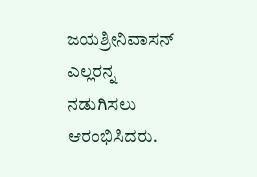ಜಯಶ್ರೀನಿವಾಸನ್ ಎಲ್ಲರನ್ನ ನಡುಗಿಸಲು ಆರಂಭಿಸಿದರು.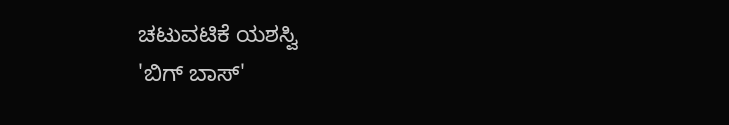ಚಟುವಟಿಕೆ ಯಶಸ್ವಿ
'ಬಿಗ್ ಬಾಸ್'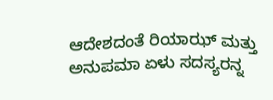ಆದೇಶದಂತೆ ರಿಯಾಝ್ ಮತ್ತು ಅನುಪಮಾ ಏಳು ಸದಸ್ಯರನ್ನ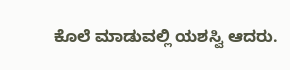ಕೊಲೆ ಮಾಡುವಲ್ಲಿ ಯಶಸ್ವಿ ಆದರು.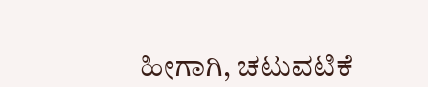ಹೀಗಾಗಿ, ಚಟುವಟಿಕೆ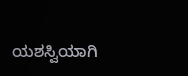ಯಶಸ್ವಿಯಾಗಿ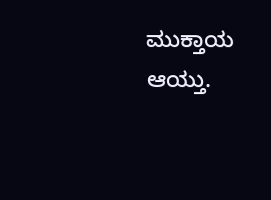ಮುಕ್ತಾಯ ಆಯ್ತು.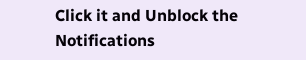Click it and Unblock the Notifications